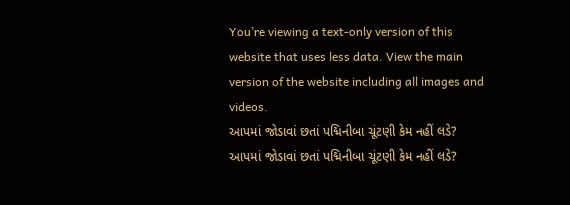You’re viewing a text-only version of this website that uses less data. View the main version of the website including all images and videos.
આપમાં જોડાવાં છતાં પદ્મિનીબા ચૂંટણી કેમ નહીં લડે?
આપમાં જોડાવાં છતાં પદ્મિનીબા ચૂંટણી કેમ નહીં લડે?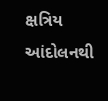ક્ષત્રિય આંદોલનથી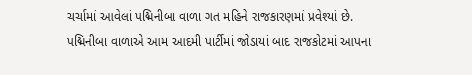ચર્ચામાં આવેલાં પદ્મિનીબા વાળા ગત મહિને રાજકારણમાં પ્રવેશ્યાં છે.
પદ્મિનીબા વાળાએ આમ આદમી પાર્ટીમાં જોડાયાં બાદ રાજકોટમાં આપના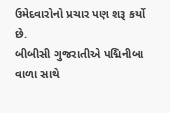ઉમેદવારોનો પ્રચાર પણ શરૂ કર્યો છે.
બીબીસી ગુજરાતીએ પદ્મિનીબા વાળા સાથે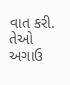વાત કરી. તેઓ અગાઉ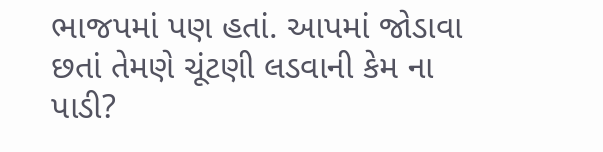ભાજપમાં પણ હતાં. આપમાં જોડાવા છતાં તેમણે ચૂંટણી લડવાની કેમ ના પાડી?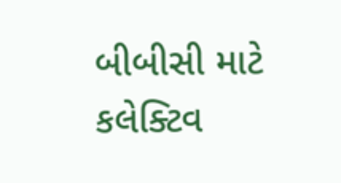બીબીસી માટે કલેક્ટિવ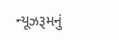ન્યૂઝરૂમનું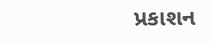પ્રકાશન